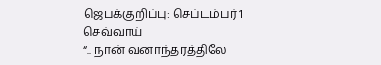ஜெபக்குறிப்பு: செப்டம்பர் 1 செவ்வாய்
“.. நான் வனாந்தரத்திலே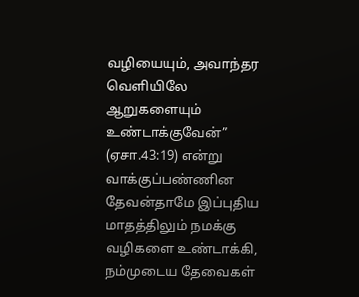வழியையும், அவாந்தர வெளியிலே ஆறுகளையும் உண்டாக்குவேன்” (ஏசா.43:19) என்று வாக்குப்பண்ணின தேவன்தாமே இப்புதிய மாதத்திலும் நமக்கு வழிகளை உண்டாக்கி, நம்முடைய தேவைகள்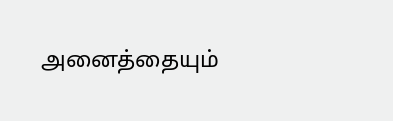அனைத்தையும்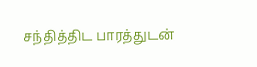சந்தித்திட பாரத்துடன்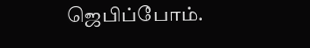ஜெபிப்போம்.